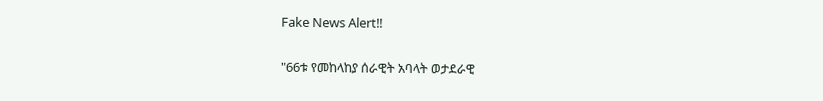Fake News Alert‼

"66ቱ የመከላከያ ሰራዊት አባላት ወታደራዊ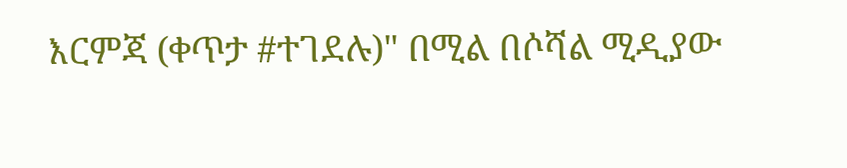እርምጃ (ቀጥታ #ተገደሉ)" በሚል በሶሻል ሚዲያው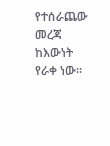የተሰራጨው መረጃ ከእውነት የራቀ ነው።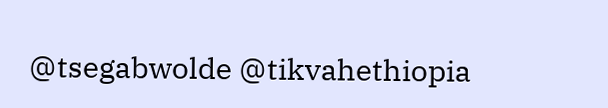@tsegabwolde @tikvahethiopia